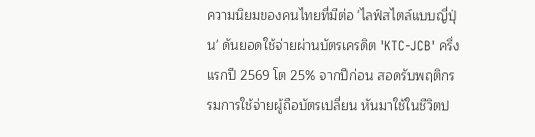ความนิยมของคนไทยที่มีต่อ 'ไลฟ์สไตล์แบบญี่ปุ่น' ดันยอดใช้จ่ายผ่านบัตรเครดิต 'KTC-JCB' ครึ่งแรกปี 2569 โต 25% จากปีก่อน สอดรับพฤติกรรมการใช้จ่ายผู้ถือบัตรเปลี่ยน หันมาใช้ในชีวิตป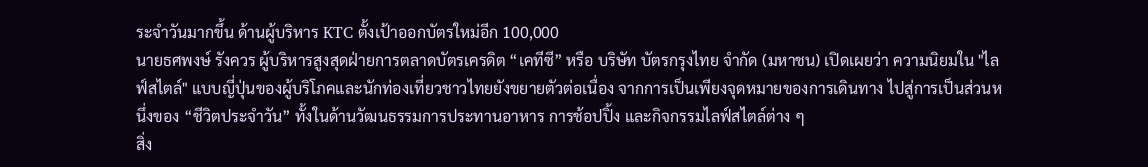ระจำวันมากขึ้น ด้านผู้บริหาร KTC ตั้งเป้าออกบัตรใหม่อีก 100,000
นายธศพงษ์ รังควร ผู้บริหารสูงสุดฝ่ายการตลาดบัตรเครดิต “เคทีซี” หรือ บริษัท บัตรกรุงไทย จำกัด (มหาชน) เปิดเผยว่า ความนิยมใน "ไลฟ์สไตล์" แบบญี่ปุ่นของผู้บริโภคและนักท่องเที่ยวชาวไทยยังขยายตัวต่อเนื่อง จากการเป็นเพียงจุดหมายของการเดินทาง ไปสู่การเป็นส่วนหนึ่งของ “ชีวิตประจำวัน” ทั้งในด้านวัฒนธรรมการประทานอาหาร การช้อปปิ้ง และกิจกรรมไลฟ์สไตล์ต่าง ๆ
สิ่ง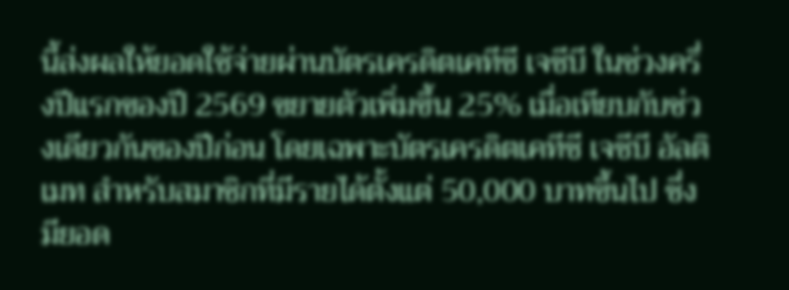นี้ส่งผลให้ยอดใช้จ่ายผ่านบัตรเครดิตเคทีซี เจซีบี ในช่วงครึ่งปีแรกของปี 2569 ขยายตัวเพิ่มขึ้น 25% เมื่อเทียบกับช่วงเดียวกันของปีก่อน โดยเฉพาะบัตรเครดิตเคทีซี เจซีบี อัลติเมท สำหรับสมาชิกที่มีรายได้ตั้งแต่ 50,000 บาทขึ้นไป ซึ่งมียอด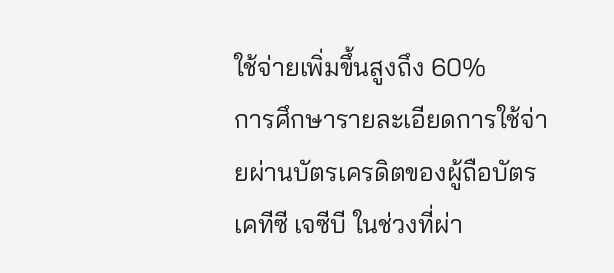ใช้จ่ายเพิ่มขึ้นสูงถึง 60%
การศึกษารายละเอียดการใช้จ่ายผ่านบัตรเครดิตของผู้ถือบัตรเคทีซี เจซีบี ในช่วงที่ผ่า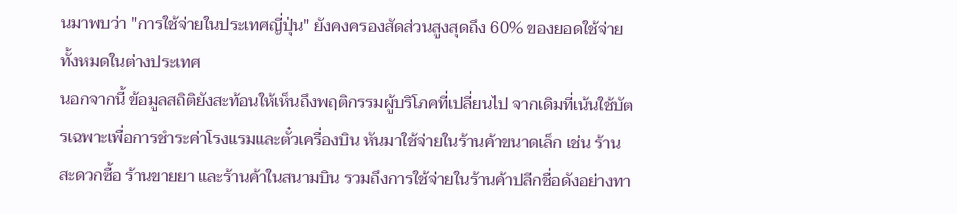นมาพบว่า "การใช้จ่ายในประเทศญี่ปุ่น" ยังคงครองสัดส่วนสูงสุดถึง 60% ของยอดใช้จ่ายทั้งหมดในต่างประเทศ
นอกจากนี้ ข้อมูลสถิติยังสะท้อนให้เห็นถึงพฤติกรรมผู้บริโภคที่เปลี่ยนไป จากเดิมที่เน้นใช้บัตรเฉพาะเพื่อการชำระค่าโรงแรมและตั๋วเครื่องบิน หันมาใช้จ่ายในร้านค้าขนาดเล็ก เช่น ร้านสะดวกซื้อ ร้านขายยา และร้านค้าในสนามบิน รวมถึงการใช้จ่ายในร้านค้าปลีกชื่อดังอย่างทา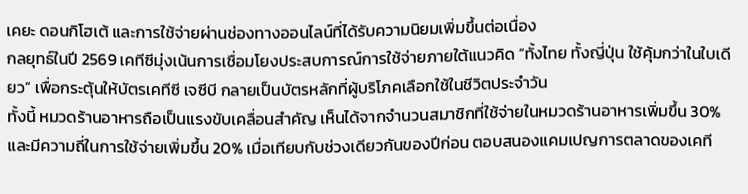เคยะ ดอนกิโฮเต้ และการใช้จ่ายผ่านช่องทางออนไลน์ที่ได้รับความนิยมเพิ่มขึ้นต่อเนื่อง
กลยุทธ์ในปี 2569 เคทีซีมุ่งเน้นการเชื่อมโยงประสบการณ์การใช้จ่ายภายใต้แนวคิด “ทั้งไทย ทั้งญี่ปุ่น ใช้คุ้มกว่าในใบเดียว” เพื่อกระตุ้นให้บัตรเคทีซี เจซีบี กลายเป็นบัตรหลักที่ผู้บริโภคเลือกใช้ในชีวิตประจำวัน
ทั้งนี้ หมวดร้านอาหารถือเป็นแรงขับเคลื่อนสำคัญ เห็นได้จากจำนวนสมาชิกที่ใช้จ่ายในหมวดร้านอาหารเพิ่มขึ้น 30% และมีความถี่ในการใช้จ่ายเพิ่มขึ้น 20% เมื่อเทียบกับช่วงเดียวกันของปีก่อน ตอบสนองแคมเปญการตลาดของเคที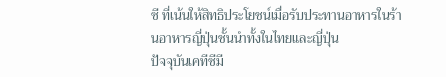ซี ที่เน้นให้สิทธิประโยชน์เมื่อรับประทานอาหารในร้านอาหารญี่ปุ่นชั้นนำทั้งในไทยและญี่ปุ่น
ปัจจุบันเคทีซีมี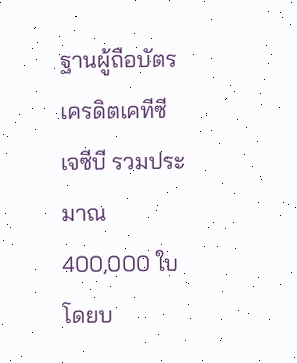ฐานผู้ถือบัตรเครดิตเคทีซี เจซีบี รวมประมาณ 400,000 ใบ โดยบ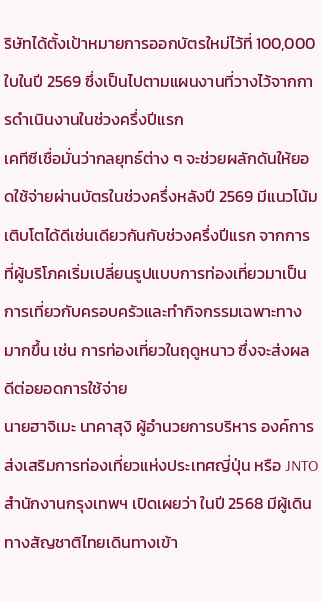ริษัทได้ตั้งเป้าหมายการออกบัตรใหม่ไว้ที่ 100,000 ใบในปี 2569 ซึ่งเป็นไปตามแผนงานที่วางไว้จากการดำเนินงานในช่วงครึ่งปีแรก
เคทีซีเชื่อมั่นว่ากลยุทธ์ต่าง ๆ จะช่วยผลักดันให้ยอดใช้จ่ายผ่านบัตรในช่วงครึ่งหลังปี 2569 มีแนวโน้มเติบโตได้ดีเช่นเดียวกันกับช่วงครึ่งปีแรก จากการที่ผู้บริโภคเริ่มเปลี่ยนรูปแบบการท่องเที่ยวมาเป็นการเที่ยวกับครอบครัวและทำกิจกรรมเฉพาะทางมากขึ้น เช่น การท่องเที่ยวในฤดูหนาว ซึ่งจะส่งผลดีต่อยอดการใช้จ่าย
นายฮาจิเมะ นาคาสุงิ ผู้อำนวยการบริหาร องค์การส่งเสริมการท่องเที่ยวแห่งประเทศญี่ปุ่น หรือ JNTO สำนักงานกรุงเทพฯ เปิดเผยว่า ในปี 2568 มีผู้เดินทางสัญชาติไทยเดินทางเข้า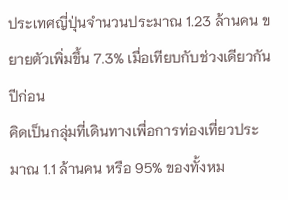ประเทศญี่ปุ่นจำนวนประมาณ 1.23 ล้านคน ขยายตัวเพิ่มขึ้น 7.3% เมื่อเทียบกับช่วงเดียวกันปีก่อน
คิดเป็นกลุ่มที่เดินทางเพื่อการท่องเที่ยวประมาณ 1.1 ล้านคน หรือ 95% ของทั้งหม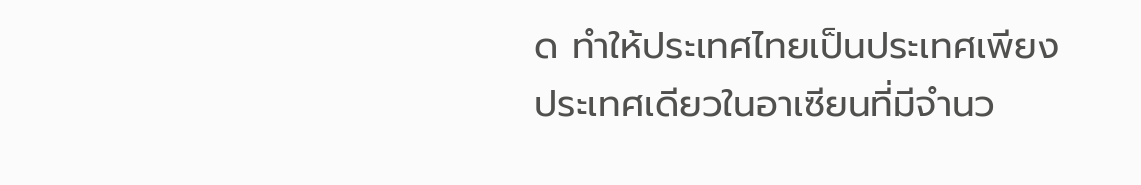ด ทำให้ประเทศไทยเป็นประเทศเพียงประเทศเดียวในอาเซียนที่มีจำนว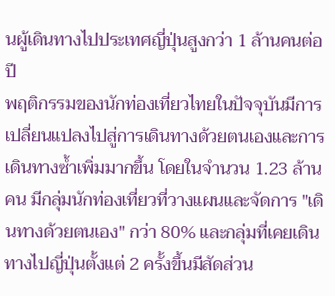นผู้เดินทางไปประเทศญี่ปุ่นสูงกว่า 1 ล้านคนต่อปี
พฤติกรรมของนักท่องเที่ยวไทยในปัจจุบันมีการเปลี่ยนแปลงไปสู่การเดินทางด้วยตนเองและการเดินทางซ้ำเพิ่มมากขึ้น โดยในจำนวน 1.23 ล้านคน มีกลุ่มนักท่องเที่ยวที่วางแผนและจัดการ "เดินทางด้วยตนเอง" กว่า 80% และกลุ่มที่เคยเดินทางไปญี่ปุ่นตั้งแต่ 2 ครั้งขึ้นมีสัดส่วน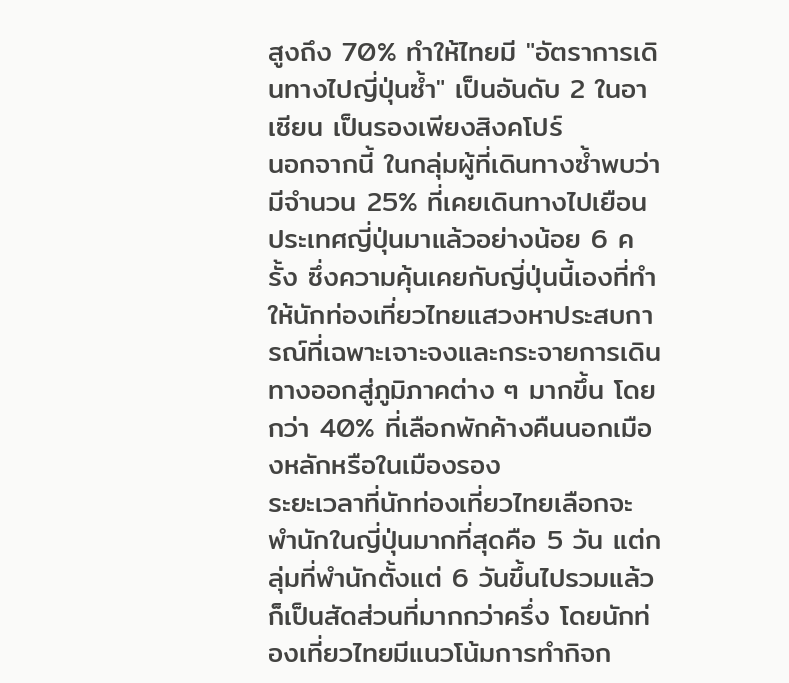สูงถึง 70% ทำให้ไทยมี "อัตราการเดินทางไปญี่ปุ่นซ้ำ" เป็นอันดับ 2 ในอาเซียน เป็นรองเพียงสิงคโปร์
นอกจากนี้ ในกลุ่มผู้ที่เดินทางซ้ำพบว่ามีจำนวน 25% ที่เคยเดินทางไปเยือนประเทศญี่ปุ่นมาแล้วอย่างน้อย 6 ครั้ง ซึ่งความคุ้นเคยกับญี่ปุ่นนี้เองที่ทำให้นักท่องเที่ยวไทยแสวงหาประสบการณ์ที่เฉพาะเจาะจงและกระจายการเดินทางออกสู่ภูมิภาคต่าง ๆ มากขึ้น โดยกว่า 40% ที่เลือกพักค้างคืนนอกเมืองหลักหรือในเมืองรอง
ระยะเวลาที่นักท่องเที่ยวไทยเลือกจะพำนักในญี่ปุ่นมากที่สุดคือ 5 วัน แต่กลุ่มที่พำนักตั้งแต่ 6 วันขึ้นไปรวมแล้วก็เป็นสัดส่วนที่มากกว่าครึ่ง โดยนักท่องเที่ยวไทยมีแนวโน้มการทำกิจก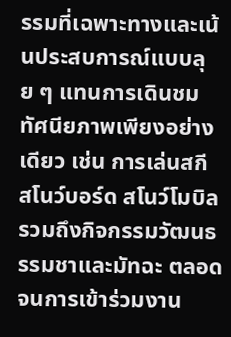รรมที่เฉพาะทางและเน้นประสบการณ์แบบลุย ๆ แทนการเดินชมทัศนียภาพเพียงอย่างเดียว เช่น การเล่นสกี สโนว์บอร์ด สโนว์โมบิล รวมถึงกิจกรรมวัฒนธรรมชาและมัทฉะ ตลอดจนการเข้าร่วมงาน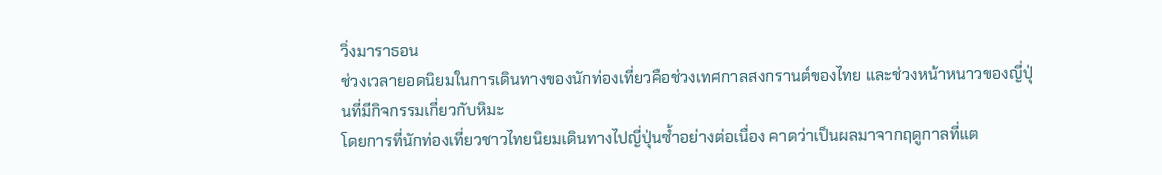วิ่งมาราธอน
ช่วงเวลายอดนิยมในการเดินทางของนักท่องเที่ยวคือช่วงเทศกาลสงกรานต์ของไทย และช่วงหน้าหนาวของญี่ปุ่นที่มีกิจกรรมเกี่ยวกับหิมะ
โดยการที่นักท่องเที่ยวชาวไทยนิยมเดินทางไปญี่ปุ่นซ้ำอย่างต่อเนื่อง คาดว่าเป็นผลมาจากฤดูกาลที่แต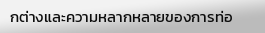กต่างและความหลากหลายของการท่อ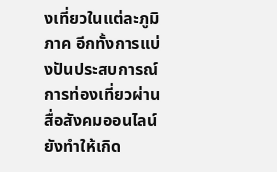งเที่ยวในแต่ละภูมิภาค อีกทั้งการแบ่งปันประสบการณ์การท่องเที่ยวผ่านสื่อสังคมออนไลน์ยังทำให้เกิด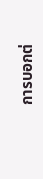การบอกต่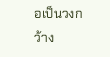อเป็นวงกว้าง